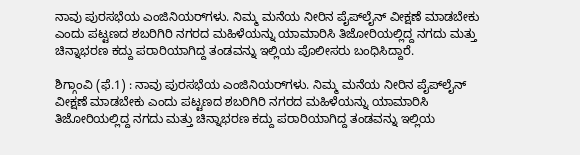ನಾವು ಪುರಸಭೆಯ ಎಂಜಿನಿಯರ್‌ಗಳು. ನಿಮ್ಮ ಮನೆಯ ನೀರಿನ ಪೈಪ್‌ಲೈನ್‌ ವೀಕ್ಷಣೆ ಮಾಡಬೇಕು ಎಂದು ಪಟ್ಟಣದ ಶಬರಿಗಿರಿ ನಗರದ ಮಹಿಳೆಯನ್ನು ಯಾಮಾರಿಸಿ ತಿಜೋರಿಯಲ್ಲಿದ್ದ ನಗದು ಮತ್ತು ಚಿನ್ನಾಭರಣ ಕದ್ದು ಪರಾರಿಯಾಗಿದ್ದ ತಂಡವನ್ನು ಇಲ್ಲಿಯ ಪೊಲೀಸರು ಬಂಧಿಸಿದ್ದಾರೆ.

ಶಿಗ್ಗಾಂವಿ (ಫೆ.1) : ನಾವು ಪುರಸಭೆಯ ಎಂಜಿನಿಯರ್‌ಗಳು. ನಿಮ್ಮ ಮನೆಯ ನೀರಿನ ಪೈಪ್‌ಲೈನ್‌ ವೀಕ್ಷಣೆ ಮಾಡಬೇಕು ಎಂದು ಪಟ್ಟಣದ ಶಬರಿಗಿರಿ ನಗರದ ಮಹಿಳೆಯನ್ನು ಯಾಮಾರಿಸಿ ತಿಜೋರಿಯಲ್ಲಿದ್ದ ನಗದು ಮತ್ತು ಚಿನ್ನಾಭರಣ ಕದ್ದು ಪರಾರಿಯಾಗಿದ್ದ ತಂಡವನ್ನು ಇಲ್ಲಿಯ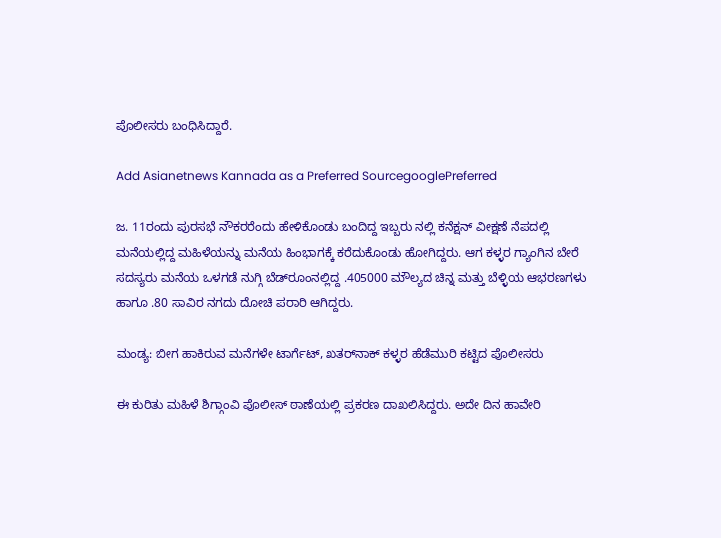ಪೊಲೀಸರು ಬಂಧಿಸಿದ್ದಾರೆ.

Add Asianetnews Kannada as a Preferred SourcegooglePreferred

ಜ. 11ರಂದು ಪುರಸಭೆ ನೌಕರರೆಂದು ಹೇಳಿಕೊಂಡು ಬಂದಿದ್ದ ಇಬ್ಬರು ನಲ್ಲಿ ಕನೆಕ್ಷನ್‌ ವೀಕ್ಷಣೆ ನೆಪದಲ್ಲಿ ಮನೆಯಲ್ಲಿದ್ದ ಮಹಿಳೆಯನ್ನು ಮನೆಯ ಹಿಂಭಾಗಕ್ಕೆ ಕರೆದುಕೊಂಡು ಹೋಗಿದ್ದರು. ಆಗ ಕಳ್ಳರ ಗ್ಯಾಂಗಿನ ಬೇರೆ ಸದಸ್ಯರು ಮನೆಯ ಒಳಗಡೆ ನುಗ್ಗಿ ಬೆಡ್‌ರೂಂನಲ್ಲಿದ್ದ .405000 ಮೌಲ್ಯದ ಚಿನ್ನ ಮತ್ತು ಬೆಳ್ಳಿಯ ಆಭರಣಗಳು ಹಾಗೂ .80 ಸಾವಿರ ನಗದು ದೋಚಿ ಪರಾರಿ ಆಗಿದ್ದರು.

ಮಂಡ್ಯ: ಬೀಗ ಹಾಕಿರುವ ಮನೆಗಳೇ ಟಾರ್ಗೆಟ್‌, ಖತರ್‌ನಾಕ್‌ ಕಳ್ಳರ ಹೆಡೆಮುರಿ ಕಟ್ಟಿದ ಪೊಲೀಸರು

ಈ ಕುರಿತು ಮಹಿಳೆ ಶಿಗ್ಗಾಂವಿ ಪೊಲೀಸ್‌ ಠಾಣೆಯಲ್ಲಿ ಪ್ರಕರಣ ದಾಖಲಿಸಿದ್ದರು. ಅದೇ ದಿನ ಹಾವೇರಿ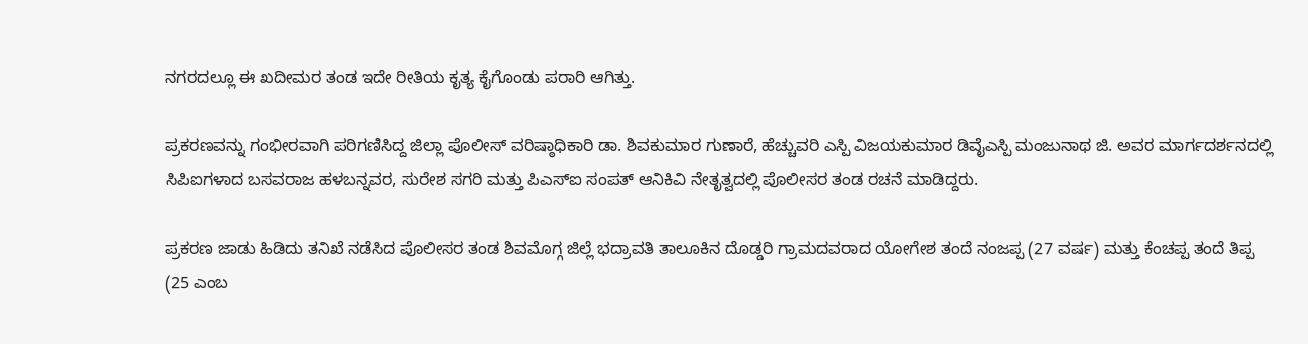ನಗರದಲ್ಲೂ ಈ ಖದೀಮರ ತಂಡ ಇದೇ ರೀತಿಯ ಕೃತ್ಯ ಕೈಗೊಂಡು ಪರಾರಿ ಆಗಿತ್ತು.

ಪ್ರಕರಣವನ್ನು ಗಂಭೀರವಾಗಿ ಪರಿಗಣಿಸಿದ್ದ ಜಿಲ್ಲಾ ಪೊಲೀಸ್‌ ವರಿಷ್ಠಾಧಿಕಾರಿ ಡಾ. ಶಿವಕುಮಾರ ಗುಣಾರೆ, ಹೆಚ್ಚುವರಿ ಎಸ್ಪಿ ವಿಜಯಕುಮಾರ ಡಿವೈಎಸ್ಪಿ ಮಂಜುನಾಥ ಜಿ. ಅವರ ಮಾರ್ಗದರ್ಶನದಲ್ಲಿ ಸಿಪಿಐಗಳಾದ ಬಸವರಾಜ ಹಳಬನ್ನವರ, ಸುರೇಶ ಸಗರಿ ಮತ್ತು ಪಿಎಸ್‌ಐ ಸಂಪತ್‌ ಆನಿಕಿವಿ ನೇತೃತ್ವದಲ್ಲಿ ಪೊಲೀಸರ ತಂಡ ರಚನೆ ಮಾಡಿದ್ದರು.

ಪ್ರಕರಣ ಜಾಡು ಹಿಡಿದು ತನಿಖೆ ನಡೆಸಿದ ಪೊಲೀಸರ ತಂಡ ಶಿವಮೊಗ್ಗ ಜಿಲ್ಲೆ ಭದ್ರಾವತಿ ತಾಲೂಕಿನ ದೊಡ್ಡರಿ ಗ್ರಾಮದವರಾದ ಯೋಗೇಶ ತಂದೆ ನಂಜಪ್ಪ (27 ವರ್ಷ) ಮತ್ತು ಕೆಂಚಪ್ಪ ತಂದೆ ತಿಪ್ಪ (25 ಎಂಬ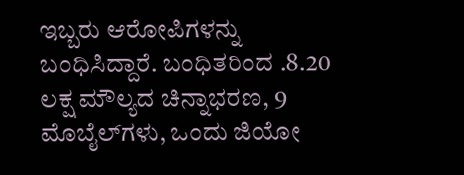ಇಬ್ಬರು ಆರೋಪಿಗಳನ್ನು ಬಂಧಿಸಿದ್ದಾರೆ. ಬಂಧಿತರಿಂದ .8.20 ಲಕ್ಷ ಮೌಲ್ಯದ ಚಿನ್ನಾಭರಣ, 9 ಮೊಬೈಲ್‌ಗಳು, ಒಂದು ಜಿಯೋ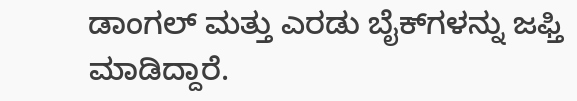ಡಾಂಗಲ್‌ ಮತ್ತು ಎರಡು ಬೈಕ್‌ಗಳನ್ನು ಜಫ್ತಿ ಮಾಡಿದ್ದಾರೆ.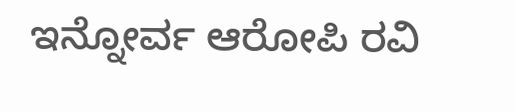ಇನ್ನೋರ್ವ ಆರೋಪಿ ರವಿ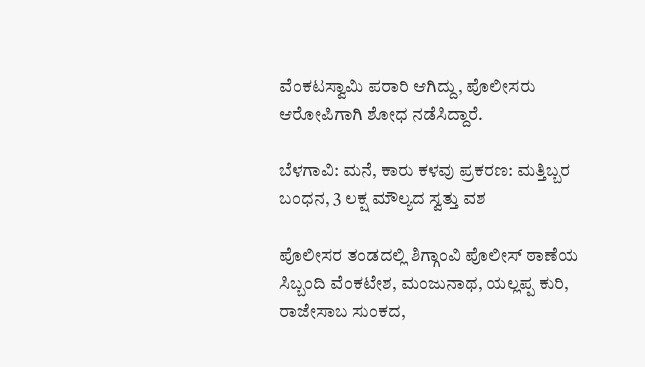ವೆಂಕಟಸ್ವಾಮಿ ಪರಾರಿ ಆಗಿದ್ದು, ಪೊಲೀಸರು ಆರೋಪಿಗಾಗಿ ಶೋಧ ನಡೆಸಿದ್ದಾರೆ.

ಬೆಳಗಾವಿ: ಮನೆ, ಕಾರು ಕಳವು ಪ್ರಕರಣ: ಮತ್ತಿಬ್ಬರ ಬಂಧನ, 3 ಲಕ್ಷ ಮೌಲ್ಯದ ಸ್ವತ್ತು ವಶ

ಪೊಲೀಸರ ತಂಡದಲ್ಲಿ ಶಿಗ್ಗಾಂವಿ ಪೊಲೀಸ್‌ ಠಾಣೆಯ ಸಿಬ್ಬಂದಿ ವೆಂಕಟೇಶ, ಮಂಜುನಾಥ, ಯಲ್ಲಪ್ಪ ಕುರಿ, ರಾಜೇಸಾಬ ಸುಂಕದ,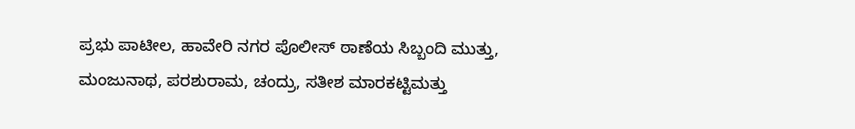ಪ್ರಭು ಪಾಟೀಲ, ಹಾವೇರಿ ನಗರ ಪೊಲೀಸ್‌ ಠಾಣೆಯ ಸಿಬ್ಬಂದಿ ಮುತ್ತು, ಮಂಜುನಾಥ, ಪರಶುರಾಮ, ಚಂದ್ರು, ಸತೀಶ ಮಾರಕಟ್ಟಿಮತ್ತು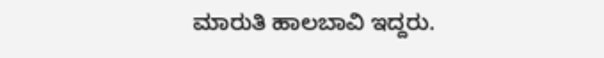ಮಾರುತಿ ಹಾಲಬಾವಿ ಇದ್ದರು.